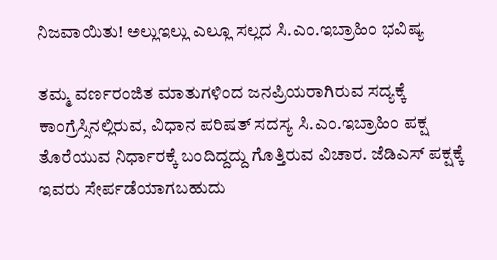ನಿಜವಾಯಿತು! ಅಲ್ಲುಇಲ್ಲು ಎಲ್ಲೂ ಸಲ್ಲದ ಸಿ.ಎಂ.ಇಬ್ರಾಹಿಂ ಭವಿಷ್ಯ

ತಮ್ಮ ವರ್ಣರಂಜಿತ ಮಾತುಗಳಿಂದ ಜನಪ್ರಿಯರಾಗಿರುವ ಸದ್ಯಕ್ಕೆ ಕಾಂಗ್ರೆಸ್ಸಿನಲ್ಲಿರುವ, ವಿಧಾನ ಪರಿಷತ್ ಸದಸ್ಯ ಸಿ.ಎಂ.ಇಬ್ರಾಹಿಂ ಪಕ್ಷ ತೊರೆಯುವ ನಿರ್ಧಾರಕ್ಕೆ ಬಂದಿದ್ದದ್ದು ಗೊತ್ತಿರುವ ವಿಚಾರ. ಜೆಡಿಎಸ್ ಪಕ್ಷಕ್ಕೆ ಇವರು ಸೇರ್ಪಡೆಯಾಗಬಹುದು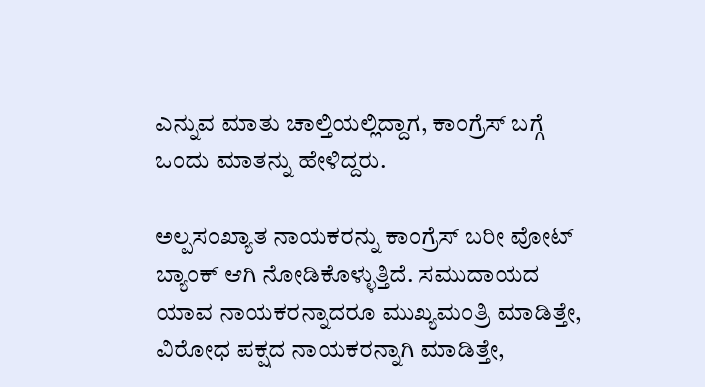ಎನ್ನುವ ಮಾತು ಚಾಲ್ತಿಯಲ್ಲಿದ್ದಾಗ, ಕಾಂಗ್ರೆಸ್ ಬಗ್ಗೆ ಒಂದು ಮಾತನ್ನು ಹೇಳಿದ್ದರು.

ಅಲ್ಪಸಂಖ್ಯಾತ ನಾಯಕರನ್ನು ಕಾಂಗ್ರೆಸ್ ಬರೀ ವೋಟ್ ಬ್ಯಾಂಕ್ ಆಗಿ ನೋಡಿಕೊಳ್ಳುತ್ತಿದೆ. ಸಮುದಾಯದ ಯಾವ ನಾಯಕರನ್ನಾದರೂ ಮುಖ್ಯಮಂತ್ರಿ ಮಾಡಿತ್ತೇ, ವಿರೋಧ ಪಕ್ಷದ ನಾಯಕರನ್ನಾಗಿ ಮಾಡಿತ್ತೇ,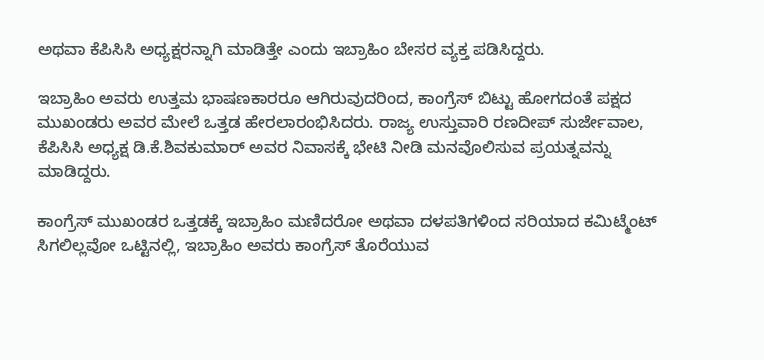ಅಥವಾ ಕೆಪಿಸಿಸಿ ಅಧ್ಯಕ್ಷರನ್ನಾಗಿ ಮಾಡಿತ್ತೇ ಎಂದು ಇಬ್ರಾಹಿಂ ಬೇಸರ ವ್ಯಕ್ತ ಪಡಿಸಿದ್ದರು.

ಇಬ್ರಾಹಿಂ ಅವರು ಉತ್ತಮ ಭಾಷಣಕಾರರೂ ಆಗಿರುವುದರಿಂದ, ಕಾಂಗ್ರೆಸ್ ಬಿಟ್ಟು ಹೋಗದಂತೆ ಪಕ್ಷದ ಮುಖಂಡರು ಅವರ ಮೇಲೆ ಒತ್ತಡ ಹೇರಲಾರಂಭಿಸಿದರು. ರಾಜ್ಯ ಉಸ್ತುವಾರಿ ರಣದೀಪ್ ಸುರ್ಜೇವಾಲ, ಕೆಪಿಸಿಸಿ ಅಧ್ಯಕ್ಷ ಡಿ.ಕೆ.ಶಿವಕುಮಾರ್ ಅವರ ನಿವಾಸಕ್ಕೆ ಭೇಟಿ ನೀಡಿ ಮನವೊಲಿಸುವ ಪ್ರಯತ್ನವನ್ನು ಮಾಡಿದ್ದರು.

ಕಾಂಗ್ರೆಸ್ ಮುಖಂಡರ ಒತ್ತಡಕ್ಕೆ ಇಬ್ರಾಹಿಂ ಮಣಿದರೋ ಅಥವಾ ದಳಪತಿಗಳಿಂದ ಸರಿಯಾದ ಕಮಿಟ್ಮೆಂಟ್ ಸಿಗಲಿಲ್ಲವೋ ಒಟ್ಟಿನಲ್ಲಿ, ಇಬ್ರಾಹಿಂ ಅವರು ಕಾಂಗ್ರೆಸ್ ತೊರೆಯುವ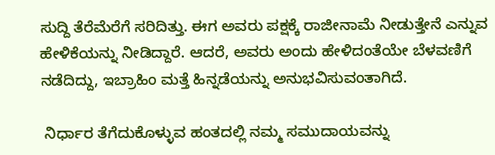ಸುದ್ದಿ ತೆರೆಮೆರೆಗೆ ಸರಿದಿತ್ತು. ಈಗ ಅವರು ಪಕ್ಷಕ್ಕೆ ರಾಜೀನಾಮೆ ನೀಡುತ್ತೇನೆ ಎನ್ನುವ ಹೇಳಿಕೆಯನ್ನು ನೀಡಿದ್ದಾರೆ. ಆದರೆ, ಅವರು ಅಂದು ಹೇಳಿದಂತೆಯೇ ಬೆಳವಣಿಗೆ ನಡೆದಿದ್ದು, ಇಬ್ರಾಹಿಂ ಮತ್ತೆ ಹಿನ್ನಡೆಯನ್ನು ಅನುಭವಿಸುವಂತಾಗಿದೆ.

 ನಿರ್ಧಾರ ತೆಗೆದುಕೊಳ್ಳುವ ಹಂತದಲ್ಲಿ ನಮ್ಮ ಸಮುದಾಯವನ್ನು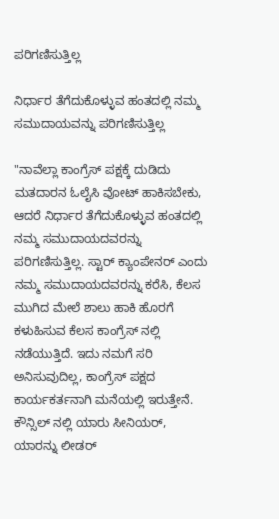ಪರಿಗಣಿಸುತ್ತಿಲ್ಲ

ನಿರ್ಧಾರ ತೆಗೆದುಕೊಳ್ಳುವ ಹಂತದಲ್ಲಿ ನಮ್ಮ ಸಮುದಾಯವನ್ನು ಪರಿಗಣಿಸುತ್ತಿಲ್ಲ

"ನಾವೆಲ್ಲಾ ಕಾಂಗ್ರೆಸ್ ಪಕ್ಷಕ್ಕೆ ದುಡಿದು ಮತದಾರನ ಓಲೈಸಿ ವೋಟ್ ಹಾಕಿಸಬೇಕು, ಆದರೆ ನಿರ್ಧಾರ ತೆಗೆದುಕೊಳ್ಳುವ ಹಂತದಲ್ಲಿ ನಮ್ಮ ಸಮುದಾಯದವರನ್ನು ಪರಿಗಣಿಸುತ್ತಿಲ್ಲ. ಸ್ಟಾರ್ ಕ್ಯಾಂಪೇನರ್ ಎಂದು ನಮ್ಮ ಸಮುದಾಯದವರನ್ನು ಕರೆಸಿ, ಕೆಲಸ ಮುಗಿದ ಮೇಲೆ ಶಾಲು ಹಾಕಿ ಹೊರಗೆ ಕಳುಹಿಸುವ ಕೆಲಸ ಕಾಂಗ್ರೆಸ್ ನಲ್ಲಿ ನಡೆಯುತ್ತಿದೆ. ಇದು ನಮಗೆ ಸರಿ ಅನಿಸುವುದಿಲ್ಲ, ಕಾಂಗ್ರೆಸ್ ಪಕ್ಷದ ಕಾರ್ಯಕರ್ತನಾಗಿ ಮನೆಯಲ್ಲಿ ಇರುತ್ತೇನೆ. ಕೌನ್ಸಿಲ್ ನಲ್ಲಿ ಯಾರು ಸೀನಿಯರ್, ಯಾರನ್ನು ಲೀಡರ್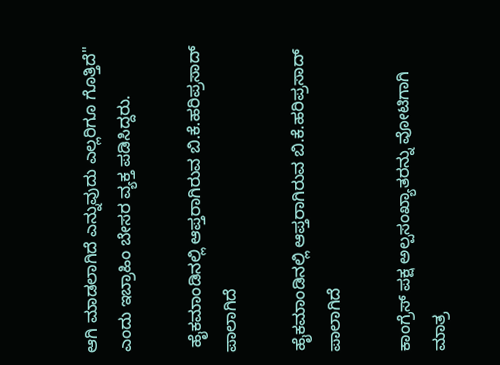ಆಗಿ ಮಾಡಲಾಗಿದೆ ಎನ್ನುವುದು ಎಲ್ಲರಿಗೂ ಗೊತ್ತಿದೆ" ಎಂದು ಇಬ್ರಾಹಿಂ ಬೇಸರ ವ್ಯಕ್ತ ಪಡಿಸಿದ್ದರು.

 ಹೈಕಮಾಂಡಿನಲ್ಲಿ ಆಪ್ತರಾಗಿರುವ ಬಿ.ಕೆ.ಹರಿಪ್ರಸಾದ್ ಪಾಲಾಗಿದೆ

ಹೈಕಮಾಂಡಿನಲ್ಲಿ ಆಪ್ತರಾಗಿರುವ ಬಿ.ಕೆ.ಹರಿಪ್ರಸಾದ್ ಪಾಲಾಗಿದೆ

ಕಾಂಗ್ರೆಸ್ ಪಕ್ಷ ಅಲ್ಪಸಂಖ್ಯಾತರನ್ನು ವೋಟಿಗಾಗಿ ಮಾತ್ರ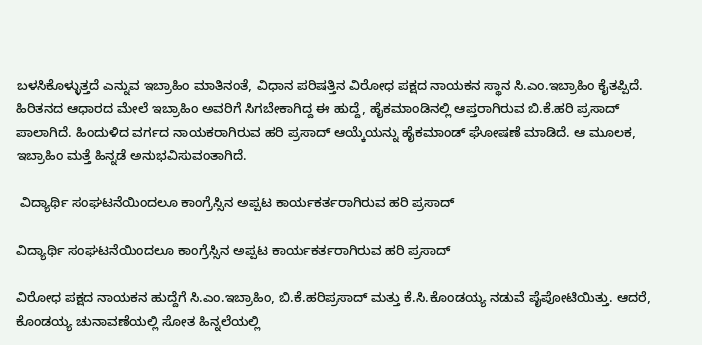ಬಳಸಿಕೊಳ್ಳುತ್ತದೆ ಎನ್ನುವ ಇಬ್ರಾಹಿಂ ಮಾತಿನಂತೆ, ವಿಧಾನ ಪರಿಷತ್ತಿನ ವಿರೋಧ ಪಕ್ಷದ ನಾಯಕನ ಸ್ಥಾನ ಸಿ.ಎಂ.ಇಬ್ರಾಹಿಂ ಕೈತಪ್ಪಿದೆ. ಹಿರಿತನದ ಆಧಾರದ ಮೇಲೆ ಇಬ್ರಾಹಿಂ ಅವರಿಗೆ ಸಿಗಬೇಕಾಗಿದ್ದ ಈ ಹುದ್ದೆ, ಹೈಕಮಾಂಡಿನಲ್ಲಿ ಆಪ್ತರಾಗಿರುವ ಬಿ.ಕೆ.ಹರಿ ಪ್ರಸಾದ್ ಪಾಲಾಗಿದೆ. ಹಿಂದುಳಿದ ವರ್ಗದ ನಾಯಕರಾಗಿರುವ ಹರಿ ಪ್ರಸಾದ್ ಆಯ್ಕೆಯನ್ನು ಹೈಕಮಾಂಡ್ ಘೋಷಣೆ ಮಾಡಿದೆ. ಆ ಮೂಲಕ, ಇಬ್ರಾಹಿಂ ಮತ್ತೆ ಹಿನ್ನಡೆ ಅನುಭವಿಸುವಂತಾಗಿದೆ.

 ವಿದ್ಯಾರ್ಥಿ ಸಂಘಟನೆಯಿಂದಲೂ ಕಾಂಗ್ರೆಸ್ಸಿನ ಅಪ್ಪಟ ಕಾರ್ಯಕರ್ತರಾಗಿರುವ ಹರಿ ಪ್ರಸಾದ್

ವಿದ್ಯಾರ್ಥಿ ಸಂಘಟನೆಯಿಂದಲೂ ಕಾಂಗ್ರೆಸ್ಸಿನ ಅಪ್ಪಟ ಕಾರ್ಯಕರ್ತರಾಗಿರುವ ಹರಿ ಪ್ರಸಾದ್

ವಿರೋಧ ಪಕ್ಷದ ನಾಯಕನ ಹುದ್ದೆಗೆ ಸಿ.ಎಂ.ಇಬ್ರಾಹಿಂ, ಬಿ.ಕೆ.ಹರಿಪ್ರಸಾದ್ ಮತ್ತು ಕೆ.ಸಿ.ಕೊಂಡಯ್ಯ ನಡುವೆ ಪೈಪೋಟಿಯಿತ್ತು. ಆದರೆ, ಕೊಂಡಯ್ಯ ಚುನಾವಣೆಯಲ್ಲಿ ಸೋತ ಹಿನ್ನಲೆಯಲ್ಲಿ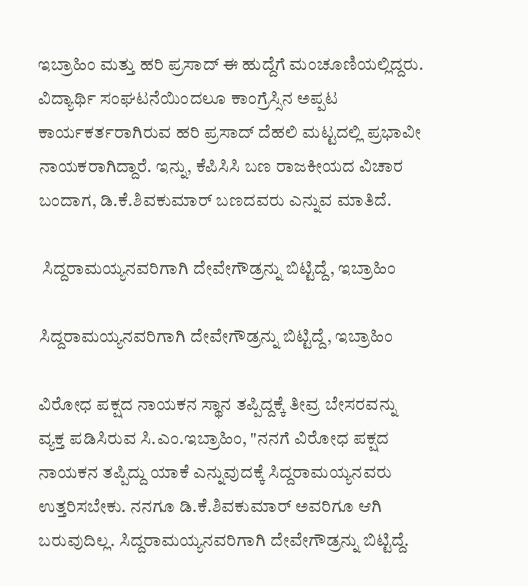ಇಬ್ರಾಹಿಂ ಮತ್ತು ಹರಿ ಪ್ರಸಾದ್ ಈ ಹುದ್ದೆಗೆ ಮಂಚೂಣಿಯಲ್ಲಿದ್ದರು. ವಿದ್ಯಾರ್ಥಿ ಸಂಘಟನೆಯಿಂದಲೂ ಕಾಂಗ್ರೆಸ್ಸಿನ ಅಪ್ಪಟ ಕಾರ್ಯಕರ್ತರಾಗಿರುವ ಹರಿ ಪ್ರಸಾದ್ ದೆಹಲಿ ಮಟ್ಟದಲ್ಲಿ ಪ್ರಭಾವೀ ನಾಯಕರಾಗಿದ್ದಾರೆ. ಇನ್ನು, ಕೆಪಿಸಿಸಿ ಬಣ ರಾಜಕೀಯದ ವಿಚಾರ ಬಂದಾಗ, ಡಿ.ಕೆ.ಶಿವಕುಮಾರ್ ಬಣದವರು ಎನ್ನುವ ಮಾತಿದೆ.

 ಸಿದ್ದರಾಮಯ್ಯನವರಿಗಾಗಿ ದೇವೇಗೌಡ್ರನ್ನು ಬಿಟ್ಟಿದ್ದೆ, ಇಬ್ರಾಹಿಂ

ಸಿದ್ದರಾಮಯ್ಯನವರಿಗಾಗಿ ದೇವೇಗೌಡ್ರನ್ನು ಬಿಟ್ಟಿದ್ದೆ, ಇಬ್ರಾಹಿಂ

ವಿರೋಧ ಪಕ್ಷದ ನಾಯಕನ ಸ್ಥಾನ ತಪ್ಪಿದ್ದಕ್ಕೆ ತೀವ್ರ ಬೇಸರವನ್ನು ವ್ಯಕ್ತ ಪಡಿಸಿರುವ ಸಿ.ಎಂ.ಇಬ್ರಾಹಿಂ, "ನನಗೆ ವಿರೋಧ ಪಕ್ಷದ ನಾಯಕನ ತಪ್ಪಿದ್ದು ಯಾಕೆ ಎನ್ನುವುದಕ್ಕೆ ಸಿದ್ದರಾಮಯ್ಯನವರು ಉತ್ತರಿಸಬೇಕು. ನನಗೂ ಡಿ.ಕೆ.ಶಿವಕುಮಾರ್ ಅವರಿಗೂ ಆಗಿ ಬರುವುದಿಲ್ಲ. ಸಿದ್ದರಾಮಯ್ಯನವರಿಗಾಗಿ ದೇವೇಗೌಡ್ರನ್ನು ಬಿಟ್ಟಿದ್ದೆ.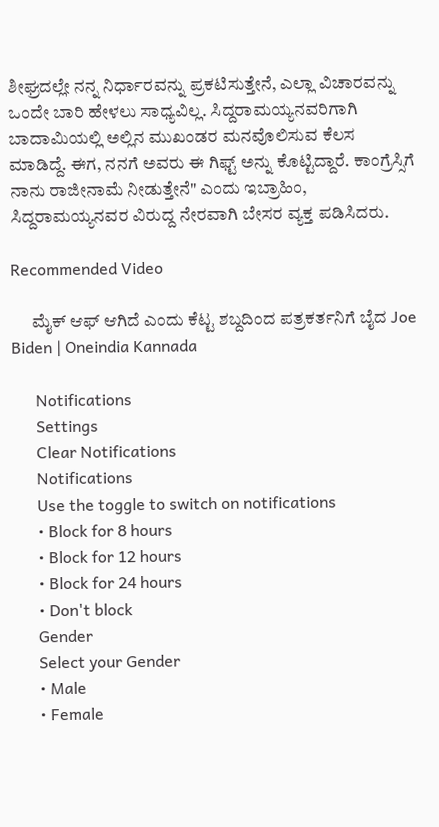ಶೀಘ್ರದಲ್ಲೇ ನನ್ನ ನಿರ್ಧಾರವನ್ನು ಪ್ರಕಟಿಸುತ್ತೇನೆ, ಎಲ್ಲಾ ವಿಚಾರವನ್ನು ಒಂದೇ ಬಾರಿ ಹೇಳಲು ಸಾಧ್ಯವಿಲ್ಲ. ಸಿದ್ದರಾಮಯ್ಯನವರಿಗಾಗಿ ಬಾದಾಮಿಯಲ್ಲಿ ಅಲ್ಲಿನ ಮುಖಂಡರ ಮನವೊಲಿಸುವ ಕೆಲಸ ಮಾಡಿದ್ದೆ. ಈಗ, ನನಗೆ ಅವರು ಈ ಗಿಫ್ಟ್ ಅನ್ನು ಕೊಟ್ಟಿದ್ದಾರೆ. ಕಾಂಗ್ರೆಸ್ಸಿಗೆ ನಾನು ರಾಜೀನಾಮೆ ನೀಡುತ್ತೇನೆ" ಎಂದು ಇಬ್ರಾಹಿಂ, ಸಿದ್ದರಾಮಯ್ಯನವರ ವಿರುದ್ದ ನೇರವಾಗಿ ಬೇಸರ ವ್ಯಕ್ತ ಪಡಿಸಿದರು.

Recommended Video

      ಮೈಕ್‌ ಆಫ್‌ ಆಗಿದೆ ಎಂದು ಕೆಟ್ಟ ಶಬ್ದದಿಂದ ಪತ್ರಕರ್ತನಿಗೆ ಬೈದ Joe Biden | Oneindia Kannada

      Notifications
      Settings
      Clear Notifications
      Notifications
      Use the toggle to switch on notifications
      • Block for 8 hours
      • Block for 12 hours
      • Block for 24 hours
      • Don't block
      Gender
      Select your Gender
      • Male
      • Female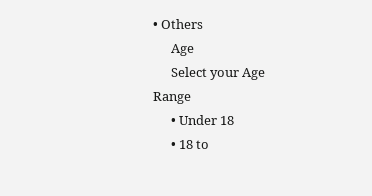• Others
      Age
      Select your Age Range
      • Under 18
      • 18 to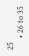25
      • 26 to 35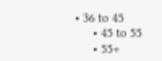• 36 to 45
      • 45 to 55
      • 55+